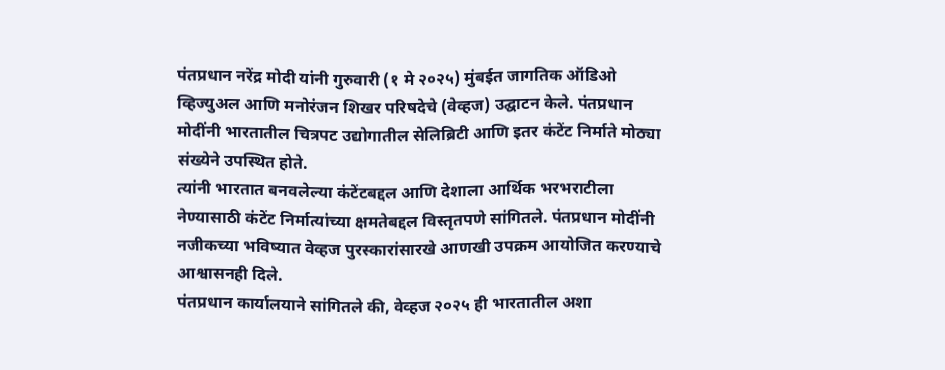पंतप्रधान नरेंद्र मोदी यांनी गुरुवारी (१ मे २०२५) मुंबईत जागतिक ऑडिओ व्हिज्युअल आणि मनोरंजन शिखर परिषदेचे (वेव्हज) उद्घाटन केले. पंतप्रधान मोदींनी भारतातील चित्रपट उद्योगातील सेलिब्रिटी आणि इतर कंटेंट निर्माते मोठ्या संख्येने उपस्थित होते.
त्यांनी भारतात बनवलेल्या कंटेंटबद्दल आणि देशाला आर्थिक भरभराटीला नेण्यासाठी कंटेंट निर्मात्यांच्या क्षमतेबद्दल विस्तृतपणे सांगितले. पंतप्रधान मोदींनी नजीकच्या भविष्यात वेव्हज पुरस्कारांसारखे आणखी उपक्रम आयोजित करण्याचे आश्वासनही दिले.
पंतप्रधान कार्यालयाने सांगितले की, वेव्हज २०२५ ही भारतातील अशा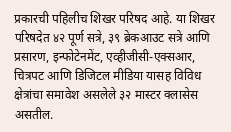प्रकारची पहिलीच शिखर परिषद आहे. या शिखर परिषदेत ४२ पूर्ण सत्रे, ३९ ब्रेकआउट सत्रे आणि प्रसारण, इन्फोटेनमेंट, एव्हीजीसी-एक्सआर, चित्रपट आणि डिजिटल मीडिया यासह विविध क्षेत्रांचा समावेश असलेले ३२ मास्टर क्लासेस असतील.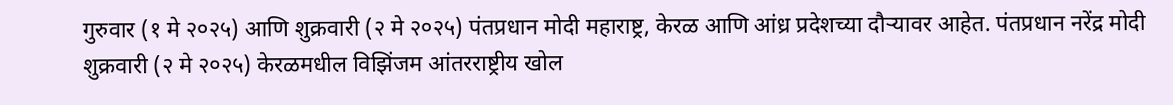गुरुवार (१ मे २०२५) आणि शुक्रवारी (२ मे २०२५) पंतप्रधान मोदी महाराष्ट्र, केरळ आणि आंध्र प्रदेशच्या दौऱ्यावर आहेत. पंतप्रधान नरेंद्र मोदी शुक्रवारी (२ मे २०२५) केरळमधील विझिंजम आंतरराष्ट्रीय खोल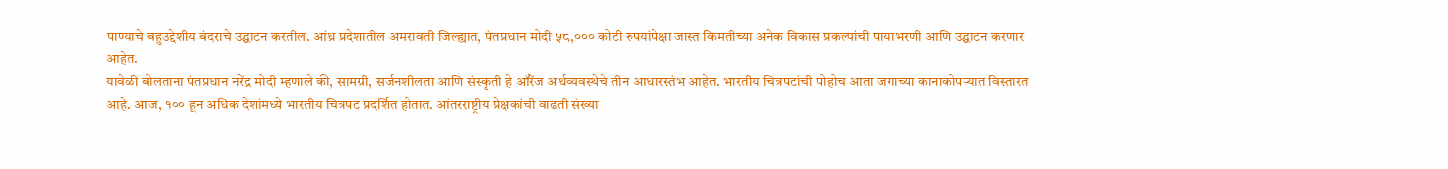पाण्याचे बहुउद्देशीय बंदराचे उद्घाटन करतील. आंध्र प्रदेशातील अमरावती जिल्ह्यात, पंतप्रधान मोदी ५८,००० कोटी रुपयांपेक्षा जास्त किमतीच्या अनेक विकास प्रकल्पांची पायाभरणी आणि उद्घाटन करणार आहेत.
यावेळी बोलताना पंतप्रधान नरेंद्र मोदी म्हणाले की, सामग्री, सर्जनशीलता आणि संस्कृती हे ऑरेंज अर्थव्यवस्थेचे तीन आधारस्तंभ आहेत. भारतीय चित्रपटांची पोहोच आता जगाच्या कानाकोपऱ्यात विस्तारत आहे. आज, १०० हून अधिक देशांमध्ये भारतीय चित्रपट प्रदर्शित होतात. आंतरराष्ट्रीय प्रेक्षकांची वाढती संख्या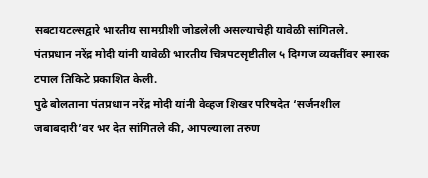सबटायटल्सद्वारे भारतीय सामग्रीशी जोडलेली असल्याचेही यावेळी सांगितले.
पंतप्रधान नरेंद्र मोदी यांनी यावेळी भारतीय चित्रपटसृष्टीतील ५ दिग्गज व्यक्तींवर स्मारक टपाल तिकिटे प्रकाशित केली.
पुढे बोलताना पंतप्रधान नरेंद्र मोदी यांनी वेव्हज शिखर परिषदेत ‘सर्जनशील जबाबदारी’वर भर देत सांगितले की, आपल्याला तरुण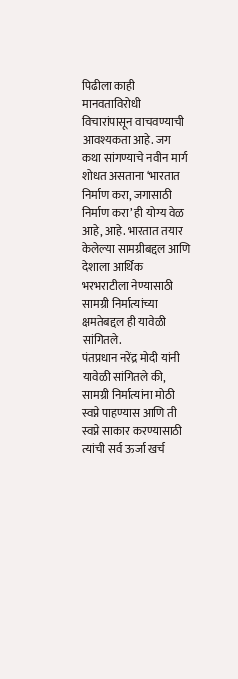पिढीला काही मानवताविरोधी विचारांपासून वाचवण्याची आवश्यकता आहे. जग कथा सांगण्याचे नवीन मार्ग शोधत असताना ‘भारतात निर्माण करा, जगासाठी निर्माण करा’ ही योग्य वेळ आहे, आहे. भारतात तयार केलेल्या सामग्रीबद्दल आणि देशाला आर्थिक भरभराटीला नेण्यासाठी सामग्री निर्मात्यांच्या क्षमतेबद्दल ही यावेळी सांगितले.
पंतप्रधान नरेंद्र मोदी यांनी यावेळी सांगितले की, सामग्री निर्मात्यांना मोठी स्वप्ने पाहण्यास आणि ती स्वप्ने साकार करण्यासाठी त्यांची सर्व ऊर्जा खर्च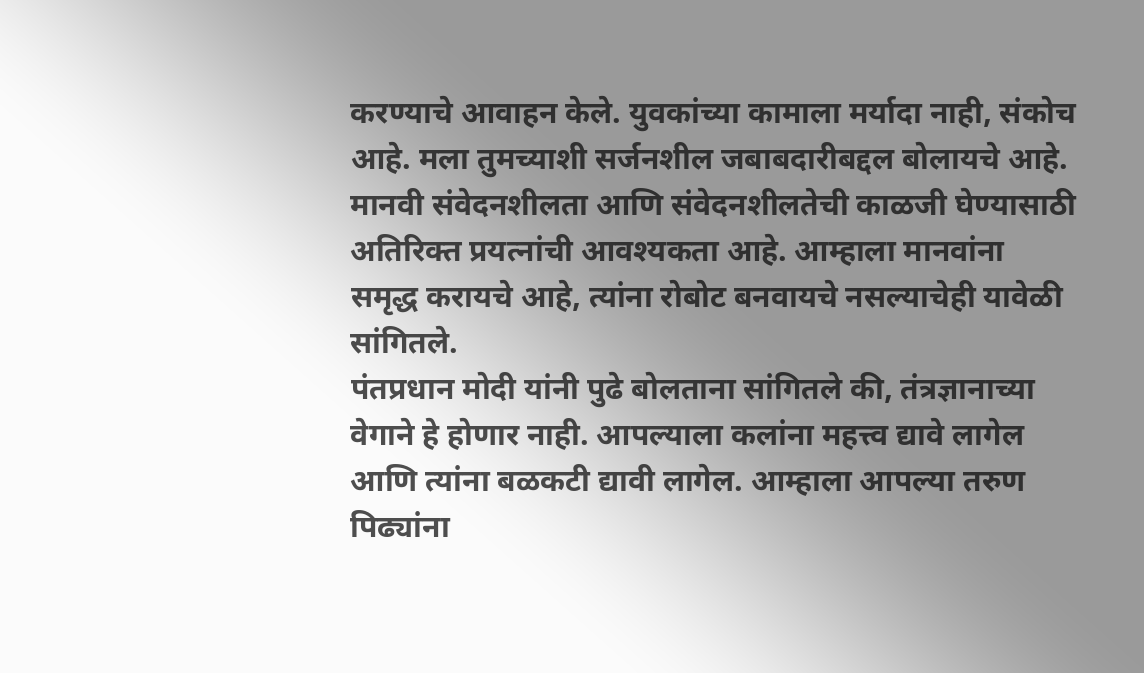करण्याचे आवाहन केले. युवकांच्या कामाला मर्यादा नाही, संकोच आहे. मला तुमच्याशी सर्जनशील जबाबदारीबद्दल बोलायचे आहे. मानवी संवेदनशीलता आणि संवेदनशीलतेची काळजी घेण्यासाठी अतिरिक्त प्रयत्नांची आवश्यकता आहे. आम्हाला मानवांना समृद्ध करायचे आहे, त्यांना रोबोट बनवायचे नसल्याचेही यावेळी सांगितले.
पंतप्रधान मोदी यांनी पुढे बोलताना सांगितले की, तंत्रज्ञानाच्या वेगाने हे होणार नाही. आपल्याला कलांना महत्त्व द्यावे लागेल आणि त्यांना बळकटी द्यावी लागेल. आम्हाला आपल्या तरुण पिढ्यांना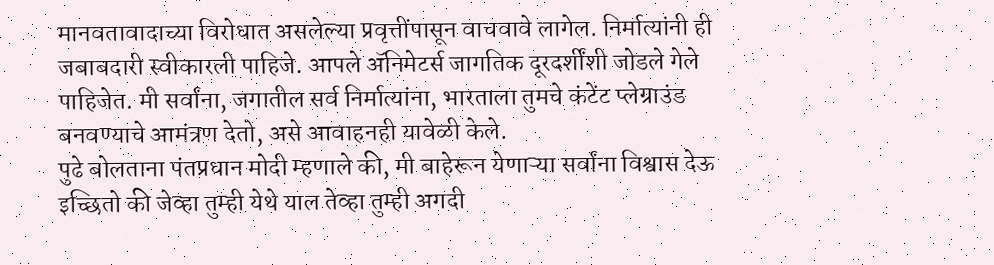मानवतावादाच्या विरोधात असलेल्या प्रवृत्तींपासून वाचवावे लागेल. निर्मात्यांनी ही जबाबदारी स्वीकारली पाहिजे. आपले ॲनिमेटर्स जागतिक दूरदर्शींशी जोडले गेले पाहिजेत. मी सर्वांना, जगातील सर्व निर्मात्यांना, भारताला तुमचे कंटेंट प्लेग्राउंड बनवण्याचे आमंत्रण देतो, असे आवाहनही यावेळी केले.
पुढे बोलताना पंतप्रधान मोदी म्हणाले की, मी बाहेरून येणाऱ्या सर्वांना विश्वास देऊ इच्छितो की जेव्हा तुम्ही येथे याल तेव्हा तुम्ही अगदी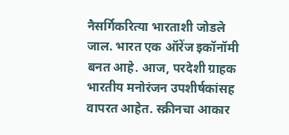नैसर्गिकरित्या भारताशी जोडले जाल. भारत एक ऑरेंज इकॉनॉमी बनत आहे. आज, परदेशी ग्राहक भारतीय मनोरंजन उपशीर्षकांसह वापरत आहेत. स्क्रीनचा आकार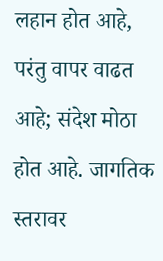लहान होत आहे, परंतु वापर वाढत आहे; संदेश मोठा होत आहे. जागतिक स्तरावर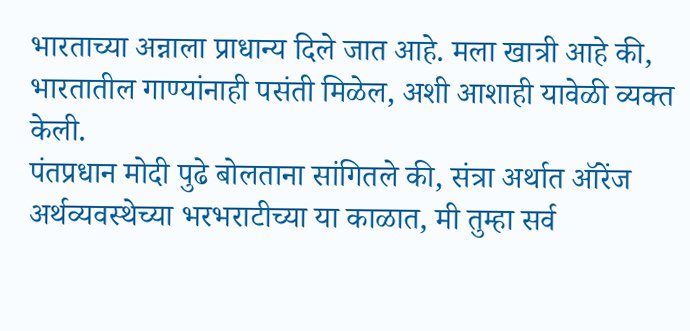भारताच्या अन्नाला प्राधान्य दिले जात आहे. मला खात्री आहे की, भारतातील गाण्यांनाही पसंती मिळेल, अशी आशाही यावेळी व्यक्त केली.
पंतप्रधान मोदी पुढे बोलताना सांगितले की, संत्रा अर्थात ऑरेंज अर्थव्यवस्थेच्या भरभराटीच्या या काळात, मी तुम्हा सर्व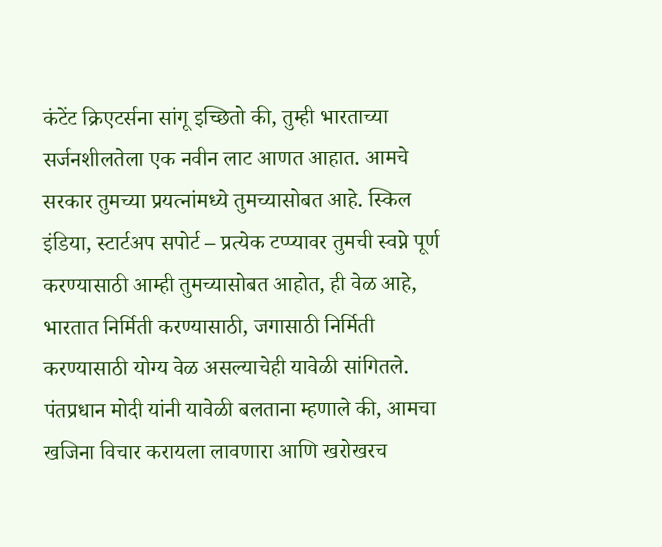कंटेंट क्रिएटर्सना सांगू इच्छितो की, तुम्ही भारताच्या सर्जनशीलतेला एक नवीन लाट आणत आहात. आमचे सरकार तुमच्या प्रयत्नांमध्ये तुमच्यासोबत आहे. स्किल इंडिया, स्टार्टअप सपोर्ट – प्रत्येक टप्प्यावर तुमची स्वप्ने पूर्ण करण्यासाठी आम्ही तुमच्यासोबत आहोत, ही वेळ आहे, भारतात निर्मिती करण्यासाठी, जगासाठी निर्मिती करण्यासाठी योग्य वेळ असल्याचेही यावेळी सांगितले.
पंतप्रधान मोदी यांनी यावेळी बलताना म्हणाले की, आमचा खजिना विचार करायला लावणारा आणि खरोखरच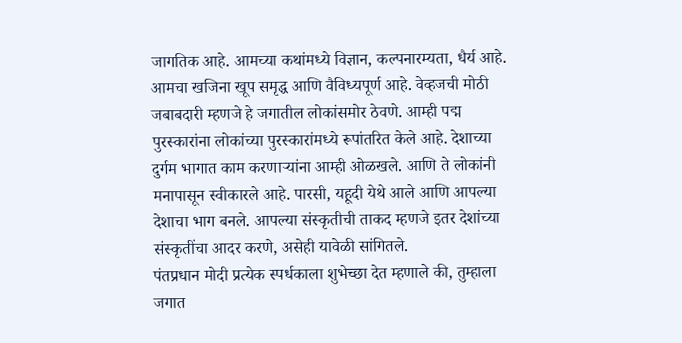जागतिक आहे. आमच्या कथांमध्ये विज्ञान, कल्पनारम्यता, धैर्य आहे. आमचा खजिना खूप समृद्ध आणि वैविध्यपूर्ण आहे. वेव्हजची मोठी जबाबदारी म्हणजे हे जगातील लोकांसमोर ठेवणे. आम्ही पद्म पुरस्कारांना लोकांच्या पुरस्कारांमध्ये रूपांतरित केले आहे. देशाच्या दुर्गम भागात काम करणाऱ्यांना आम्ही ओळखले. आणि ते लोकांनी मनापासून स्वीकारले आहे. पारसी, यहूदी येथे आले आणि आपल्या देशाचा भाग बनले. आपल्या संस्कृतीची ताकद म्हणजे इतर देशांच्या संस्कृतींचा आदर करणे, असेही यावेळी सांगितले.
पंतप्रधान मोदी प्रत्येक स्पर्धकाला शुभेच्छा देत म्हणाले की, तुम्हाला जगात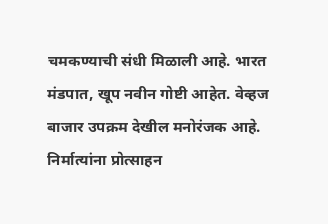चमकण्याची संधी मिळाली आहे. भारत मंडपात, खूप नवीन गोष्टी आहेत. वेव्हज बाजार उपक्रम देखील मनोरंजक आहे. निर्मात्यांना प्रोत्साहन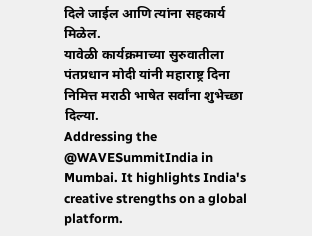दिले जाईल आणि त्यांना सहकार्य मिळेल.
यावेळी कार्यक्रमाच्या सुरुवातीला पंतप्रधान मोदी यांनी महाराष्ट्र दिना निमित्त मराठी भाषेत सर्वांना शुभेच्छा दिल्या.
Addressing the @WAVESummitIndia in Mumbai. It highlights India's creative strengths on a global platform.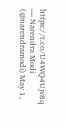https://t.co/U4WQ4Ujv8q
— Narendra Modi (@narendramodi) May 1,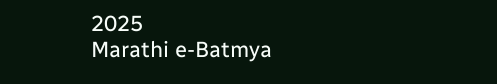2025
Marathi e-Batmya